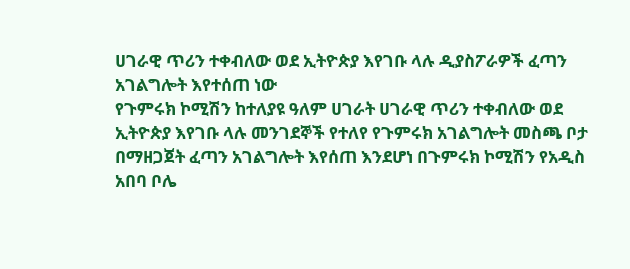ሀገራዊ ጥሪን ተቀብለው ወደ ኢትዮጵያ እየገቡ ላሉ ዲያስፖራዎች ፈጣን አገልግሎት እየተሰጠ ነው
የጉምሩክ ኮሚሽን ከተለያዩ ዓለም ሀገራት ሀገራዊ ጥሪን ተቀብለው ወደ ኢትዮጵያ እየገቡ ላሉ መንገደኞች የተለየ የጉምሩክ አገልግሎት መስጫ ቦታ በማዘጋጀት ፈጣን አገልግሎት እየሰጠ እንደሆነ በጉምሩክ ኮሚሽን የአዲስ አበባ ቦሌ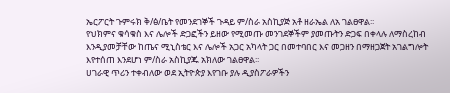ኤርፖርት ጉምሩክ ቅ/ፅ/ቤት የመንደገኞች ጉዳይ ም/ስራ አስኪያጅ አቶ ዘራኤል ለአ ገልፀዋል፡፡
የህክምና ቁሳቁስ እና ሌሎች ድጋፎችን ይዘው የሚመጡ መንገደኞችም ያመጡትን ድጋፍ በቀላሉ ለማስረከብ እንዲያመቻቸው ከጤና ሚኒስቴር እና ሌሎች አጋር አካላት ጋር በመተባበር እና መጋዘን በማዘጋጀት አገልግሎት እየተሰጠ እንደሆነ ም/ስራ አስኪያጁ አክለው ገልፀዋል፡፡
ሀገራዊ ጥሪን ተቀብለው ወደ ኢትዮጵያ እየገቡ ያሉ ዲያስፖራዎችን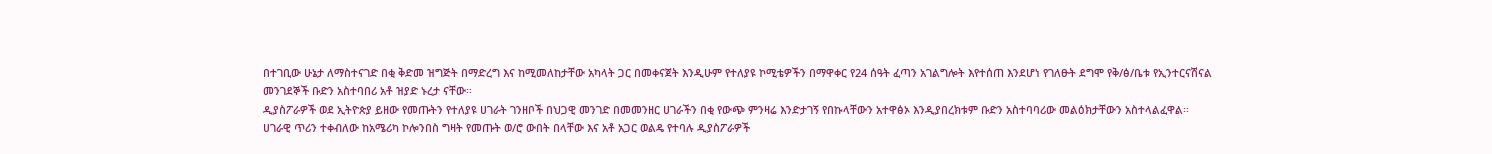በተገቢው ሁኔታ ለማስተናገድ በቂ ቅድመ ዝግጅት በማድረግ እና ከሚመለከታቸው አካላት ጋር በመቀናጀት እንዲሁም የተለያዩ ኮሚቴዎችን በማዋቀር የ24 ሰዓት ፈጣን አገልግሎት እየተሰጠ እንደሆነ የገለፁት ደግሞ የቅ/ፅ/ቤቱ የኢንተርናሽናል መንገደኞች ቡድን አስተባበሪ አቶ ዝያድ ኑረታ ናቸው፡፡
ዲያስፖራዎች ወደ ኢትዮጵያ ይዘው የመጡትን የተለያዩ ሀገራት ገንዘቦች በህጋዊ መንገድ በመመንዘር ሀገራችን በቂ የውጭ ምንዛሬ እንድታገኝ የበኩላቸውን አተዋፅኦ እንዲያበረክቱም ቡድን አስተባባሪው መልዕክታቸውን አስተላልፈዋል፡፡
ሀገራዊ ጥሪን ተቀብለው ከአሜሪካ ኮሎንበስ ግዛት የመጡት ወ/ሮ ውበት በላቸው እና አቶ አጋር ወልዴ የተባሉ ዲያስፖራዎች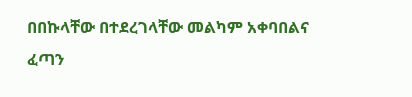በበኩላቸው በተደረገላቸው መልካም አቀባበልና ፈጣን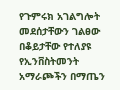የጉምሩክ አገልግሎት መደሰታቸውን ገልፀው በቆይታቸው የተለያዩ የኢንቨስትመንት አማራጮችን በማጤን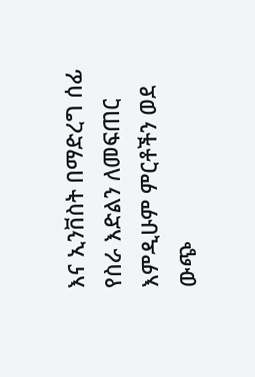እና ኢንቨስት በማድረግ ሰፊ የስራ እድልን ለመፍጠር እምዲሁም ምርቶችን ወደ ውጭ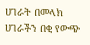ሀገራት በመላክ ሀገራችን በቂ የውጭ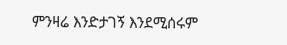ምንዛሬ እንድታገኝ እንደሚሰሩም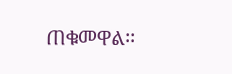ጠቁመዋል፡፡